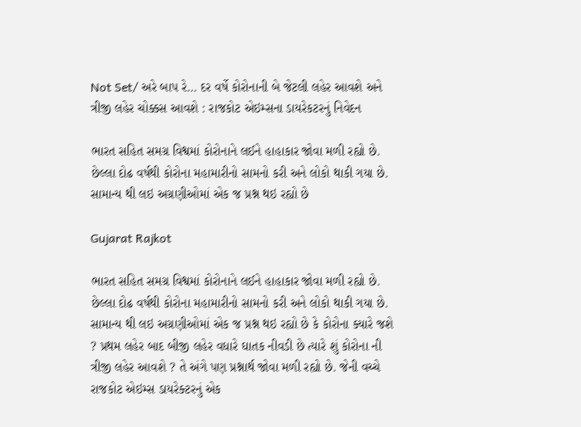Not Set/ અરે બાપ રે… દર વર્ષે કોરોનાની બે જેટલી લહેર આવશે અને ત્રીજી લહેર ચોક્કસ આવશે : રાજકોટ એઇમ્સના ડાયરેકટરનું નિવેદન

ભારત સહિત સમગ્ર વિશ્વમાં કોરોનાને લઈને હાહાકાર જોવા મળી રહ્યો છે. છેલ્લા દોઢ વર્ષથી કોરોના મહામારીનો સામનો કરી અને લોકો થાકી ગયા છે. સામાન્ય થી લઇ અગ્રણીઓમાં એક જ પ્રશ્ન થઇ રહ્યો છે

Gujarat Rajkot

ભારત સહિત સમગ્ર વિશ્વમાં કોરોનાને લઈને હાહાકાર જોવા મળી રહ્યો છે. છેલ્લા દોઢ વર્ષથી કોરોના મહામારીનો સામનો કરી અને લોકો થાકી ગયા છે. સામાન્ય થી લઇ અગ્રણીઓમાં એક જ પ્રશ્ન થઇ રહ્યો છે કે કોરોના ક્યારે જશે ? પ્રથમ લહેર બાદ બીજી લહેર વધારે ઘાતક નીવડી છે ત્યારે શું કોરોના ની ત્રીજી લહેર આવશે ? તે અંગે પણ પ્રશ્નાર્થ જોવા મળી રહ્યો છે. જેની વચ્ચે રાજકોટ એઇમ્સ ડાયરેક્ટરનું એક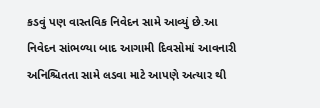કડવું પણ વાસ્તવિક નિવેદન સામે આવ્યું છે.આ નિવેદન સાંભળ્યા બાદ આગામી દિવસોમાં આવનારી અનિશ્ચિતતા સામે લડવા માટે આપણે અત્યાર થી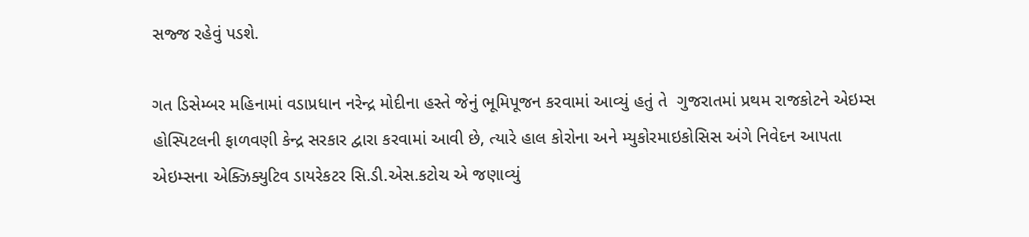સજ્જ રહેવું પડશે.

ગત ડિસેમ્બર મહિનામાં વડાપ્રધાન નરેન્દ્ર મોદીના હસ્તે જેનું ભૂમિપૂજન કરવામાં આવ્યું હતું તે  ગુજરાતમાં પ્રથમ રાજકોટને એઇમ્સ હોસ્પિટલની ફાળવણી કેન્દ્ર સરકાર દ્વારા કરવામાં આવી છે, ત્યારે હાલ કોરોના અને મ્યુકોરમાઇકોસિસ અંગે નિવેદન આપતા એઇમ્સના એક્ઝિક્યુટિવ ડાયરેકટર સિ.ડી.એસ.કટોચ એ જણાવ્યું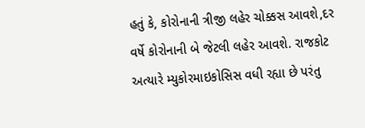હતું કે, કોરોનાની ત્રીજી લહેર ચોક્કસ આવશે,દર વર્ષે કોરોનાની બે જેટલી લહેર આવશે. રાજકોટ અત્યારે મ્યુકોરમાઇકોસિસ વધી રહ્યા છે પરંતુ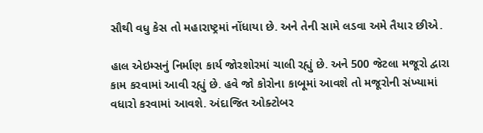સૌથી વધુ કેસ તો મહારાષ્ટ્રમાં નોંધાયા છે. અને તેની સામે લડવા અમે તૈયાર છીએ.

હાલ એઇમ્સનું નિર્માણ કાર્ય જોરશોરમાં ચાલી રહ્યું છે. અને 500 જેટલા મજૂરો દ્વારા કામ કરવામાં આવી રહ્યું છે. હવે જો કોરોના કાબૂમાં આવશે તો મજૂરોની સંખ્યામાં વધારો કરવામાં આવશે. અંદાજિત ઓક્ટોબર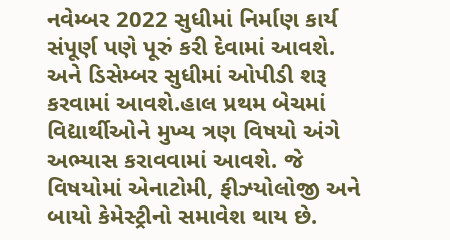નવેમ્બર 2022 સુધીમાં નિર્માણ કાર્ય સંપૂર્ણ પણે પૂરું કરી દેવામાં આવશે. અને ડિસેમ્બર સુધીમાં ઓપીડી શરૂ કરવામાં આવશે.હાલ પ્રથમ બેચમાં વિદ્યાર્થીઓને મુખ્ય ત્રણ વિષયો અંગે અભ્યાસ કરાવવામાં આવશે. જે વિષયોમાં એનાટોમી, ફીઝ્યોલોજી અને બાયો કેમેસ્ટ્રીનો સમાવેશ થાય છે.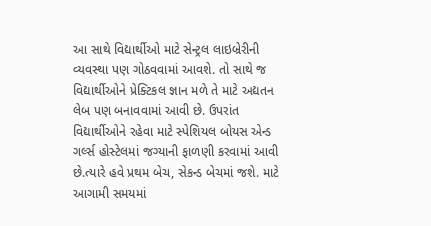આ સાથે વિદ્યાર્થીઓ માટે સેન્ટ્રલ લાઇબ્રેરીની વ્યવસ્થા પણ ગોઠવવામાં આવશે. તો સાથે જ વિદ્યાર્થીઓને પ્રેક્ટિકલ જ્ઞાન મળે તે માટે અદ્યતન લેબ પણ બનાવવામાં આવી છે. ઉપરાંત વિદ્યાર્થીઓને રહેવા માટે સ્પેશિયલ બોયસ એન્ડ ગર્લ્સ હોસ્ટેલમાં જગ્યાની ફાળણી કરવામાં આવી છે.ત્યારે હવે પ્રથમ બેચ, સેકન્ડ બેચમાં જશે. માટે આગામી સમયમાં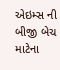એઇમ્સ ની બીજી બેચ માટેના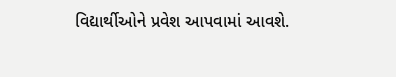વિદ્યાર્થીઓને પ્રવેશ આપવામાં આવશે.